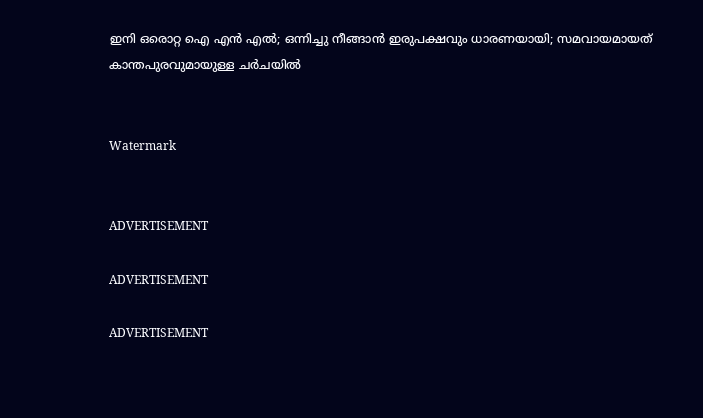ഇനി ഒരൊറ്റ ഐ എൻ എൽ; ഒന്നിച്ചു നീങ്ങാൻ ഇരുപക്ഷവും ധാരണയായി; സമവായമായത് കാന്തപുരവുമായുള്ള ചർചയിൽ


Watermark


ADVERTISEMENT

ADVERTISEMENT

ADVERTISEMENT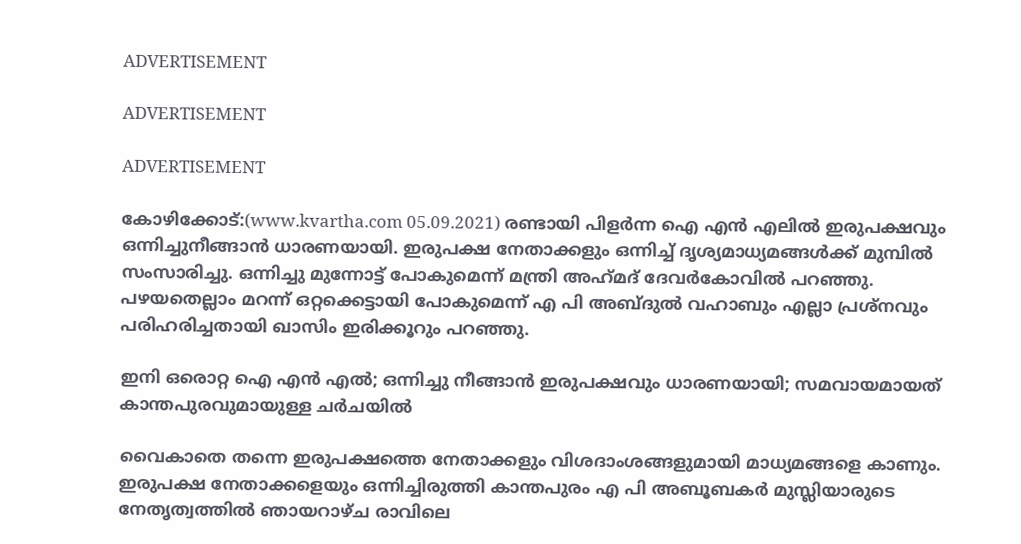ADVERTISEMENT

ADVERTISEMENT

ADVERTISEMENT

കോഴിക്കോട്:(www.kvartha.com 05.09.2021) രണ്ടായി പിളർന്ന ഐ എൻ എലിൽ ഇരുപക്ഷവും ഒന്നിച്ചുനീങ്ങാൻ ധാരണയായി. ഇരുപക്ഷ നേതാക്കളും ഒന്നിച്ച് ദൃശ്യമാധ്യമങ്ങൾക്ക് മുമ്പിൽ സംസാരിച്ചു. ഒന്നിച്ചു മുന്നോട്ട് പോകുമെന്ന് മന്ത്രി അഹ്‌മദ്‌ ദേവർകോവിൽ പറഞ്ഞു. പഴയതെല്ലാം മറന്ന് ഒറ്റക്കെട്ടായി പോകുമെന്ന് എ പി അബ്ദുൽ വഹാബും എല്ലാ പ്രശ്‌നവും പരിഹരിച്ചതായി ഖാസിം ഇരിക്കൂറും പറഞ്ഞു.

ഇനി ഒരൊറ്റ ഐ എൻ എൽ; ഒന്നിച്ചു നീങ്ങാൻ ഇരുപക്ഷവും ധാരണയായി; സമവായമായത് കാന്തപുരവുമായുള്ള ചർചയിൽ

വൈകാതെ തന്നെ ഇരുപക്ഷത്തെ നേതാക്കളും വിശദാംശങ്ങളുമായി മാധ്യമങ്ങളെ കാണും. ഇരുപക്ഷ നേതാക്കളെയും ഒന്നിച്ചിരുത്തി കാന്തപുരം എ പി അബൂബകർ മുസ്ലിയാരുടെ നേതൃത്വത്തിൽ ഞായറാഴ്ച രാവിലെ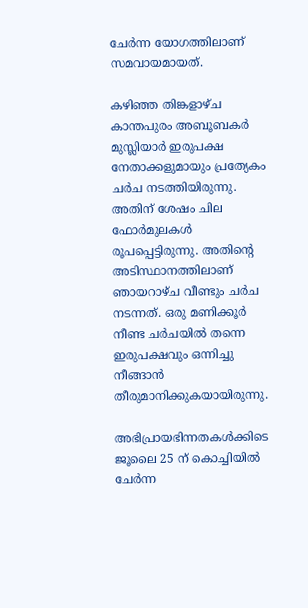ചേർന്ന യോഗത്തിലാണ് സമവായമായത്.

കഴിഞ്ഞ തിങ്കളാഴ്ച കാന്തപുരം അബൂബകർ മുസ്ലിയാർ ഇരുപക്ഷ നേതാക്കളുമായും പ്രത്യേകം ചർച നടത്തിയിരുന്നു. അതിന് ശേഷം ചില ഫോർമുലകൾ രൂപപ്പെട്ടിരുന്നു. അതിന്റെ അടിസ്ഥാനത്തിലാണ് ഞായറാഴ്ച വീണ്ടും ചർച നടന്നത്. ഒരു മണിക്കൂർ നീണ്ട ചർചയിൽ തന്നെ ഇരുപക്ഷവും ഒന്നിച്ചു നീങ്ങാൻ തീരുമാനിക്കുകയായിരുന്നു.

അഭിപ്രായഭിന്നതകൾക്കിടെ ജൂലൈ 25 ന് കൊച്ചിയിൽ ചേർന്ന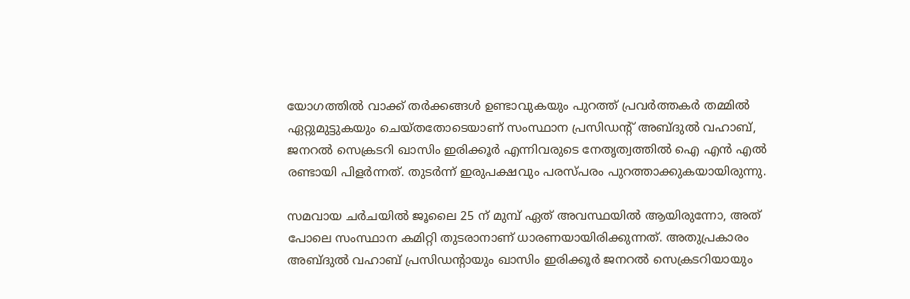യോഗത്തിൽ വാക്ക് തർക്കങ്ങൾ ഉണ്ടാവുകയും പുറത്ത് പ്രവർത്തകർ തമ്മിൽ ഏറ്റുമുട്ടുകയും ചെയ്തതോടെയാണ് സംസ്ഥാന പ്രസിഡന്റ് അബ്ദുൽ വഹാബ്, ജനറൽ സെക്രടറി ഖാസിം ഇരിക്കൂർ എന്നിവരുടെ നേതൃത്വത്തിൽ ഐ എൻ എൽ രണ്ടായി പിളർന്നത്. തുടർന്ന് ഇരുപക്ഷവും പരസ്പരം പുറത്താക്കുകയായിരുന്നു.

സമവായ ചർചയിൽ ജൂലൈ 25 ന് മുമ്പ് ഏത് അവസ്ഥയിൽ ആയിരുന്നോ, അത് പോലെ സംസ്ഥാന കമിറ്റി തുടരാനാണ് ധാരണയായിരിക്കുന്നത്. അതുപ്രകാരം അബ്ദുൽ വഹാബ് പ്രസിഡന്റായും ഖാസിം ഇരിക്കൂർ ജനറൽ സെക്രടറിയായും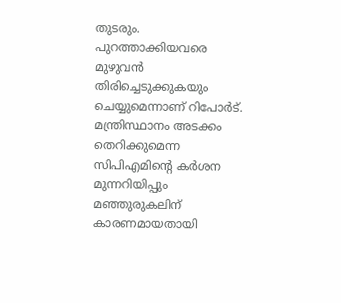തുടരും. പുറത്താക്കിയവരെ മുഴുവന്‍ തിരിച്ചെടുക്കുകയും ചെയ്യുമെന്നാണ് റിപോർട്. മന്ത്രിസ്ഥാനം അടക്കം തെറിക്കുമെന്ന സിപിഎമിന്റെ കർശന മുന്നറിയിപ്പും മഞ്ഞുരുകലിന് കാരണമായതായി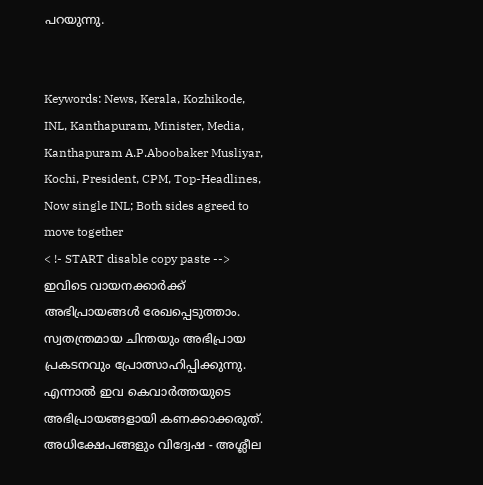പറയുന്നു.


Keywords: News, Kerala, Kozhikode, INL, Kanthapuram, Minister, Media, Kanthapuram A.P.Aboobaker Musliyar, Kochi, President, CPM, Top-Headlines, Now single INL; Both sides agreed to move together
< !- START disable copy paste -->
ഇവിടെ വായനക്കാർക്ക് അഭിപ്രായങ്ങൾ രേഖപ്പെടുത്താം. സ്വതന്ത്രമായ ചിന്തയും അഭിപ്രായ പ്രകടനവും പ്രോത്സാഹിപ്പിക്കുന്നു. എന്നാൽ ഇവ കെവാർത്തയുടെ അഭിപ്രായങ്ങളായി കണക്കാക്കരുത്. അധിക്ഷേപങ്ങളും വിദ്വേഷ - അശ്ലീല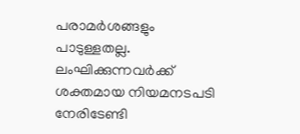പരാമർശങ്ങളും പാടുള്ളതല്ല. ലംഘിക്കുന്നവർക്ക് ശക്തമായ നിയമനടപടി നേരിടേണ്ടി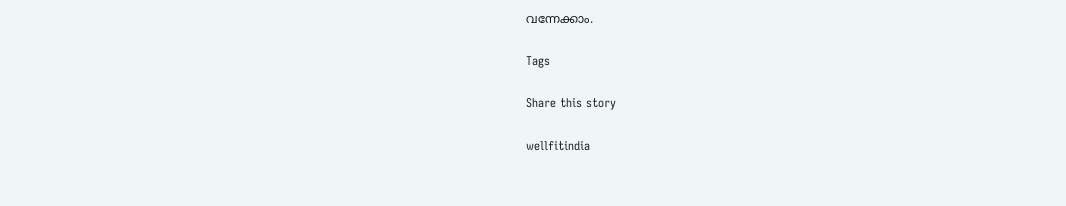വന്നേക്കാം.

Tags

Share this story

wellfitindia